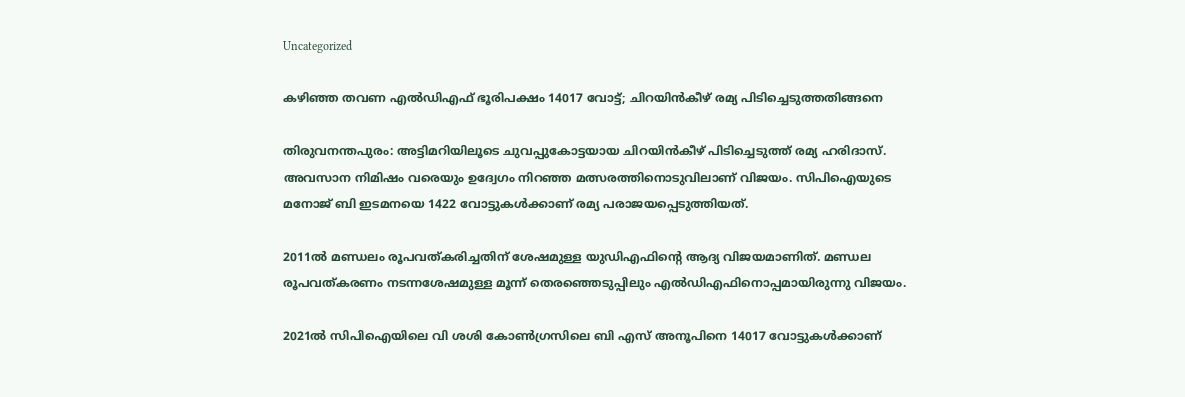Uncategorized

കഴിഞ്ഞ തവണ എല്‍ഡിഎഫ് ഭൂരിപക്ഷം 14017 വോട്ട്; ചിറയിന്‍കീഴ് രമ്യ പിടിച്ചെടുത്തതിങ്ങനെ

തിരുവനന്തപുരം: അട്ടിമറിയിലൂടെ ചുവപ്പുകോട്ടയായ ചിറയിന്‍കീഴ് പിടിച്ചെടുത്ത് രമ്യ ഹരിദാസ്. അവസാന നിമിഷം വരെയും ഉദ്വേഗം നിറഞ്ഞ മത്സരത്തിനൊടുവിലാണ് വിജയം. സിപിഐയുടെ മനോജ് ബി ഇടമനയെ 1422 വോട്ടുകള്‍ക്കാണ് രമ്യ പരാജയപ്പെടുത്തിയത്.

2011ല്‍ മണ്ഡലം രൂപവത്കരിച്ചതിന് ശേഷമുള്ള യുഡിഎഫിന്റെ ആദ്യ വിജയമാണിത്. മണ്ഡല രൂപവത്കരണം നടന്നശേഷമുള്ള മൂന്ന് തെരഞ്ഞെടുപ്പിലും എല്‍ഡിഎഫിനൊപ്പമായിരുന്നു വിജയം.

2021ല്‍ സിപിഐയിലെ വി ശശി കോണ്‍ഗ്രസിലെ ബി എസ് അനൂപിനെ 14017 വോട്ടുകള്‍ക്കാണ്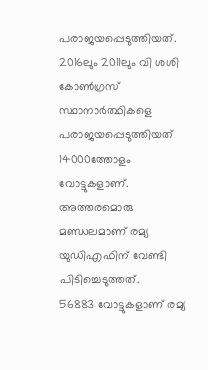പരാജയപ്പെടുത്തിയത്. 2016ലും 2011ലും വി ശശി കോണ്‍ഗ്രസ് സ്ഥാനാര്‍ത്ഥികളെ പരാജയപ്പെടുത്തിയത് 14000ത്തോളം വോട്ടുകളാണ്. അത്തരമൊരു മണ്ഡലമാണ് രമ്യ യുഡിഎഫിന് വേണ്ടി പിടിച്ചെടുത്തത്.
56883 വോട്ടുകളാണ് രമ്യ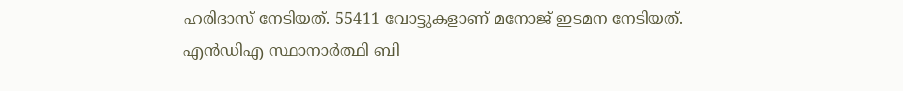ഹരിദാസ് നേടിയത്. 55411 വോട്ടുകളാണ് മനോജ് ഇടമന നേടിയത്. എന്‍ഡിഎ സ്ഥാനാര്‍ത്ഥി ബി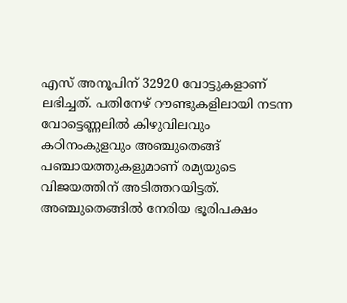എസ് അനൂപിന് 32920 വോട്ടുകളാണ് ലഭിച്ചത്. പതിനേഴ് റൗണ്ടുകളിലായി നടന്ന വോട്ടെണ്ണലില്‍ കിഴുവിലവും കഠിനംകുളവും അഞ്ചുതെങ്ങ് പഞ്ചായത്തുകളുമാണ് രമ്യയുടെ വിജയത്തിന് അടിത്തറയിട്ടത്.
അഞ്ചുതെങ്ങില്‍ നേരിയ ഭൂരിപക്ഷം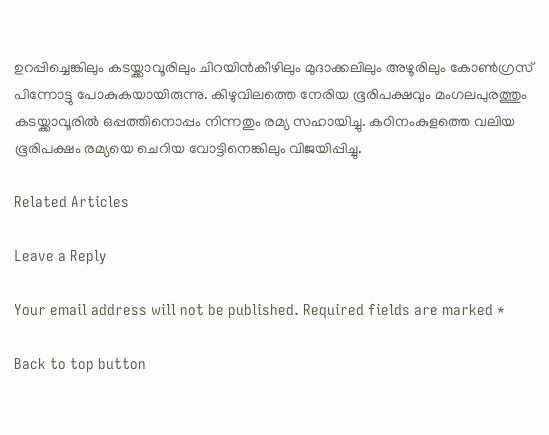ഉറപ്പിച്ചെങ്കിലും കടയ്ക്കാവൂരിലും ചിറയിന്‍കീഴിലും മുദാക്കലിലും അഴൂരിലും കോണ്‍ഗ്രസ് പിന്നോട്ടു പോകുകയായിരുന്നു. കിഴുവിലത്തെ നേരിയ ഭൂരിപക്ഷവും മംഗലപുരത്തും കടയ്ക്കാവൂരില്‍ ഒപ്പത്തിനൊപ്പം നിന്നതും രമ്യ സഹായിച്ചു. കഠിനംകുളത്തെ വലിയ ഭൂരിപക്ഷം രമ്യയെ ചെറിയ വോട്ടിനെങ്കിലും വിജയിപ്പിച്ചു.

Related Articles

Leave a Reply

Your email address will not be published. Required fields are marked *

Back to top button